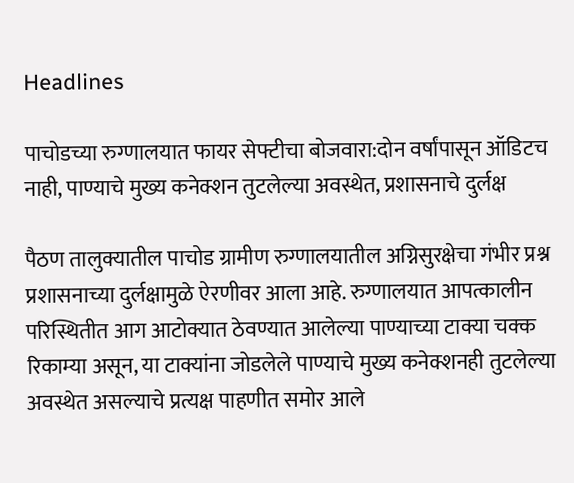Headlines

पाचोडच्या रुग्णालयात फायर सेफ्टीचा बोजवारा:दोन वर्षांपासून ऑडिटच नाही, पाण्याचे मुख्य कनेक्शन तुटलेल्या अवस्थेत, प्रशासनाचे दुर्लक्ष

पैठण तालुक्यातील पाचोड ग्रामीण रुग्णालयातील अग्निसुरक्षेचा गंभीर प्रश्न प्रशासनाच्या दुर्लक्षामुळे ऐरणीवर आला आहे. रुग्णालयात आपत्कालीन परिस्थितीत आग आटोक्यात ठेवण्यात आलेल्या पाण्याच्या टाक्या चक्क रिकाम्या असून, या टाक्यांना जोडलेले पाण्याचे मुख्य कनेक्शनही तुटलेल्या अवस्थेत असल्याचे प्रत्यक्ष पाहणीत समोर आले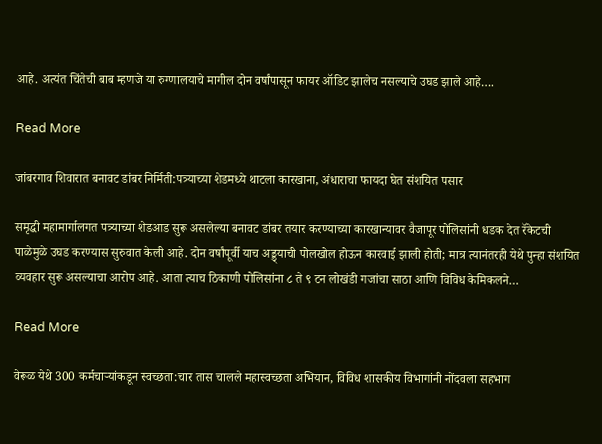आहे. अत्यंत चिंतेची बाब म्हणजे या रुग्णालयाचे मागील दोन वर्षांपासून फायर ऑडिट झालेच नसल्याचे उघड झाले आहे….

Read More

जांबरगाव शिवारात बनावट डांबर निर्मिती:पत्र्याच्या शेडमध्ये थाटला कारखाना, अंधाराचा फायदा घेत संशयित पसार

समृद्धी महामार्गालगत पत्र्याच्या शेडआड सुरू असलेल्या बनावट डांबर तयार करण्याच्या कारखान्यावर वैजापूर पोलिसांनी धडक देत रॅकेटची पाळेमुळे उघड करण्यास सुरुवात केली आहे. दोन वर्षांपूर्वी याच अड्ड्याची पोलखोल होऊन कारवाई झाली होती; मात्र त्यानंतरही येथे पुन्हा संशयित व्यवहार सुरू असल्याचा आरोप आहे. आता त्याच ठिकाणी पोलिसांना ८ ते ९ टन लोखंडी गजांचा साठा आणि विविध केमिकलने…

Read More

वेरूळ येथे 300 कर्मचाऱ्यांकडून स्वच्छता:चार तास चालले महास्वच्छता अभियान, विविध शासकीय विभागांनी नोंदवला सहभाग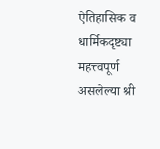ऐतिहासिक व धार्मिकदृष्ट्या महत्त्वपूर्ण असलेल्या श्री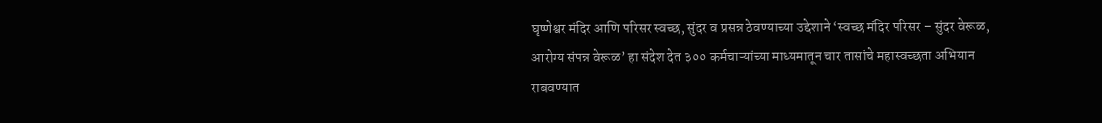घृष्णेश्वर मंदिर आणि परिसर स्वच्छ, सुंदर व प्रसन्न ठेवण्याच्या उद्देशाने ‘स्वच्छ मंदिर परिसर – सुंदर वेरूळ, आरोग्य संपन्न वेरूळ’ हा संदेश देत ३०० कर्मचाऱ्यांच्या माध्यमातून चार तासांचे महास्वच्छता अभियान राबवण्यात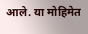आले. या मोहिमेत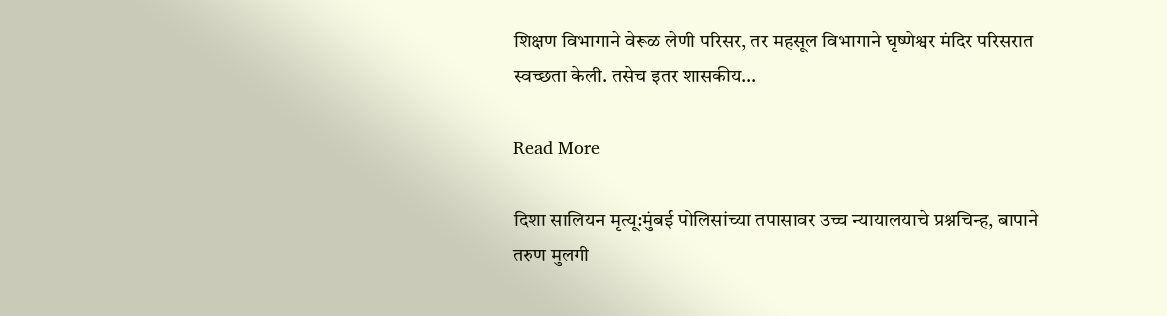शिक्षण विभागाने वेरूळ लेणी परिसर, तर महसूल विभागाने घृष्णेश्वर मंदिर परिसरात स्वच्छता केली. तसेच इतर शासकीय…

Read More

दिशा सालियन मृत्यू:मुंबई पोलिसांच्या तपासावर उच्च न्यायालयाचे प्रश्नचिन्ह, बापाने तरुण मुलगी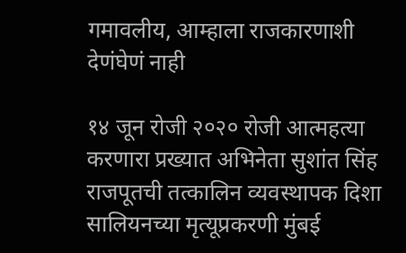गमावलीय, आम्हाला राजकारणाशी देणंघेणं नाही

१४ जून रोजी २०२० रोजी आत्महत्या करणारा प्रख्यात अभिनेता सुशांत सिंह राजपूतची तत्कालिन व्यवस्थापक दिशा सालियनच्या मृत्यूप्रकरणी मुंबई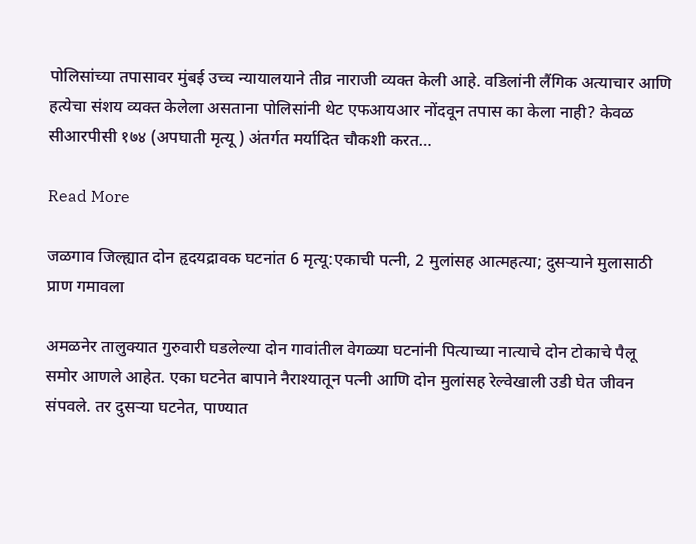पोलिसांच्या तपासावर मुंबई उच्च न्यायालयाने तीव्र नाराजी व्यक्त केली आहे. वडिलांनी लैंगिक अत्याचार आणि हत्येचा संशय व्यक्त केलेला असताना पोलिसांनी थेट एफआयआर नोंदवून तपास का केला नाही? केवळ सीआरपीसी १७४ (अपघाती मृत्यू ) अंतर्गत मर्यादित चौकशी करत…

Read More

जळगाव जिल्ह्यात दोन हृदयद्रावक घटनांत 6 मृत्यू:एकाची पत्नी, 2 मुलांसह आत्महत्या; दुसऱ्याने मुलासाठी प्राण गमावला

अमळनेर तालुक्यात गुरुवारी घडलेल्या दोन गावांतील वेगळ्या घटनांनी पित्याच्या नात्याचे दोन टोकाचे पैलू समोर आणले आहेत. एका घटनेत बापाने नैराश्यातून पत्नी आणि दोन मुलांसह रेल्वेखाली उडी घेत जीवन संपवले. तर दुसऱ्या घटनेत, पाण्यात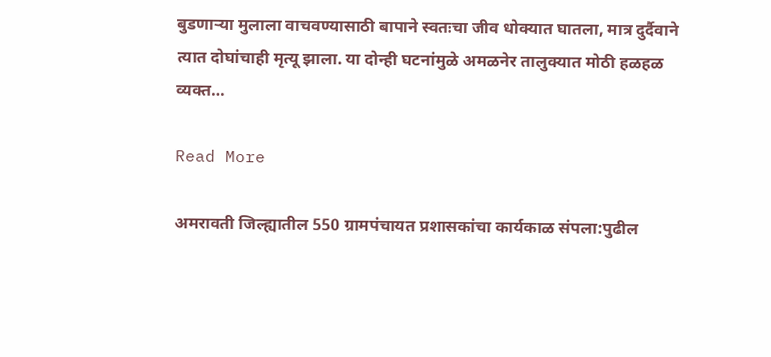बुडणाऱ्या मुलाला वाचवण्यासाठी बापाने स्वतःचा जीव धोक्यात घातला, मात्र दुर्दैवाने त्यात दोघांचाही मृत्यू झाला. या दोन्ही घटनांमुळे अमळनेर तालुक्यात मोठी हळहळ व्यक्त…

Read More

अमरावती जिल्ह्यातील 550 ग्रामपंचायत प्रशासकांचा कार्यकाळ संपला:पुढील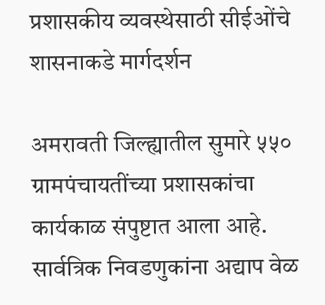प्रशासकीय व्यवस्थेसाठी सीईओंचे शासनाकडे मार्गदर्शन

अमरावती जिल्ह्यातील सुमारे ५५० ग्रामपंचायतींच्या प्रशासकांचा कार्यकाळ संपुष्टात आला आहे. सार्वत्रिक निवडणुकांना अद्याप वेळ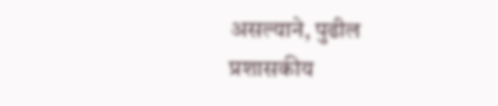असल्याने, पुढील प्रशासकीय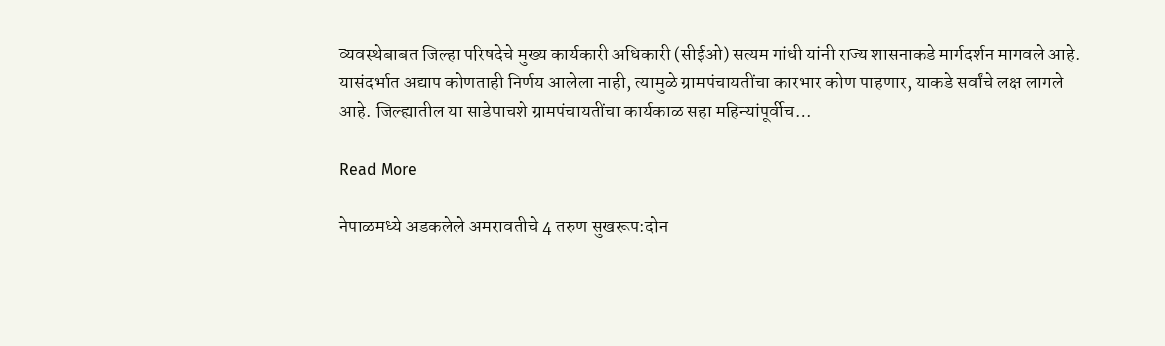व्यवस्थेबाबत जिल्हा परिषदेचे मुख्य कार्यकारी अधिकारी (सीईओ) सत्यम गांधी यांनी राज्य शासनाकडे मार्गदर्शन मागवले आहे. यासंदर्भात अद्याप कोणताही निर्णय आलेला नाही, त्यामुळे ग्रामपंचायतींचा कारभार कोण पाहणार, याकडे सर्वांचे लक्ष लागले आहे. जिल्ह्यातील या साडेपाचशे ग्रामपंचायतींचा कार्यकाळ सहा महिन्यांपूर्वीच…

Read More

नेपाळमध्ये अडकलेले अमरावतीचे 4 तरुण सुखरूप:दोन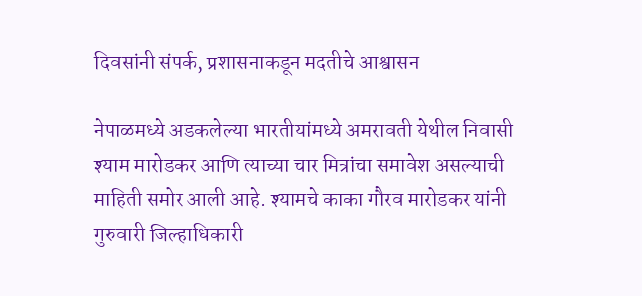दिवसांनी संपर्क, प्रशासनाकडून मदतीचे आश्वासन

नेपाळमध्ये अडकलेल्या भारतीयांमध्ये अमरावती येथील निवासी श्याम मारोडकर आणि त्याच्या चार मित्रांचा समावेश असल्याची माहिती समोर आली आहे. श्यामचे काका गौरव मारोडकर यांनी गुरुवारी जिल्हाधिकारी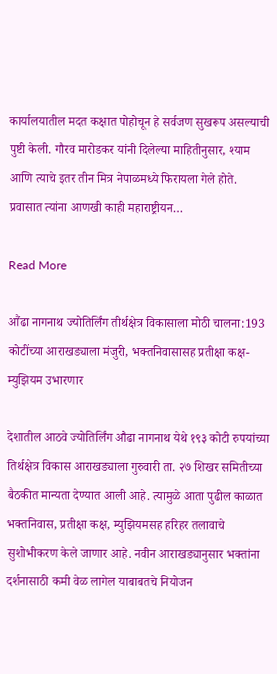कार्यालयातील मदत कक्षात पोहोचून हे सर्वजण सुखरूप असल्याची पुष्टी केली. गौरव मारोडकर यांनी दिलेल्या माहितीनुसार, श्याम आणि त्याचे इतर तीन मित्र नेपाळमध्ये फिरायला गेले होते. प्रवासात त्यांना आणखी काही महाराष्ट्रीयन…

Read More

औंढा नागनाथ ज्योतिर्लिंग तीर्थक्षेत्र विकासाला मोठी चालना:193 कोटींच्या आराखड्याला मंजुरी, भक्तनिवासासह प्रतीक्षा कक्ष-म्युझियम उभारणार

देशातील आठवे ज्योतिर्लिंग औढा नागनाथ येथे १९३ कोटी रुपयांच्या तिर्थक्षेत्र विकास आराखड्याला गुरुवारी ता. २७ शिखर समितीच्या बैठकीत मान्यता देण्यात आली आहे. त्यामुळे आता पुढील काळात भक्तनिवास, प्रतीक्षा कक्ष, म्युझियमसह हरिहर तलावाचे सुशोभीकरण केले जाणार आहे. नवीन आराखड्यानुसार भक्तांना दर्शनासाठी कमी वेळ लागेल याबाबतचे नियोजन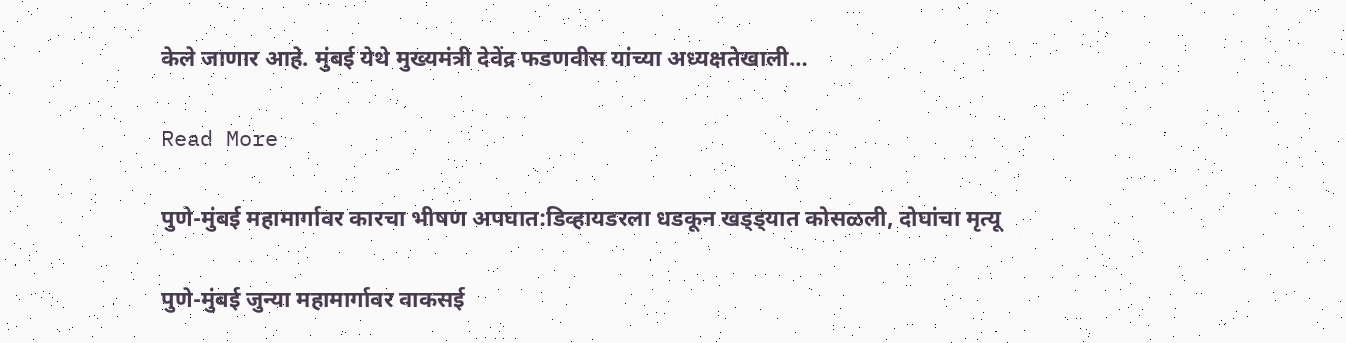केले जाणार आहे. मुंबई येथे मुख्यमंत्री देवेंद्र फडणवीस यांच्या अध्यक्षतेखाली…

Read More

पुणे-मुंबई महामार्गावर कारचा भीषण अपघात:डिव्हायडरला धडकून खड्ड्यात कोसळली, दोघांचा मृत्यू

पुणे-मुंबई जुन्या महामार्गावर वाकसई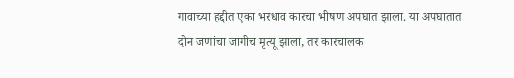गावाच्या हद्दीत एका भरधाव कारचा भीषण अपघात झाला. या अपघातात दोन जणांचा जागीच मृत्यू झाला, तर कारचालक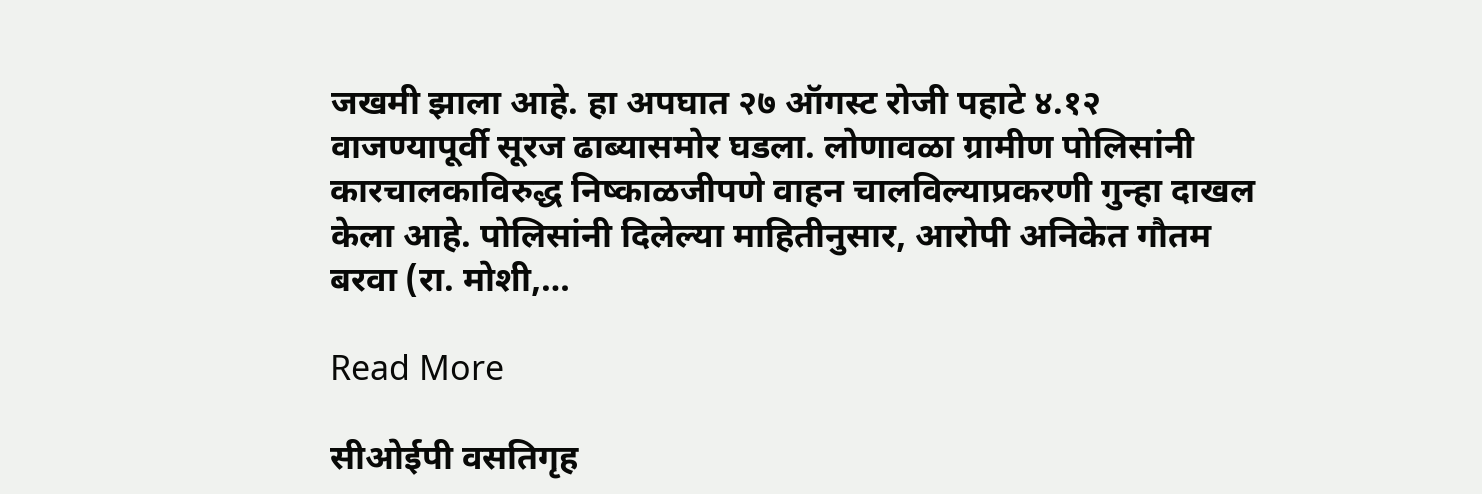जखमी झाला आहे. हा अपघात २७ ऑगस्ट रोजी पहाटे ४.१२ वाजण्यापूर्वी सूरज ढाब्यासमोर घडला. लोणावळा ग्रामीण पोलिसांनी कारचालकाविरुद्ध निष्काळजीपणे वाहन चालविल्याप्रकरणी गुन्हा दाखल केला आहे. पोलिसांनी दिलेल्या माहितीनुसार, आरोपी अनिकेत गौतम बरवा (रा. मोशी,…

Read More

सीओईपी वसतिगृह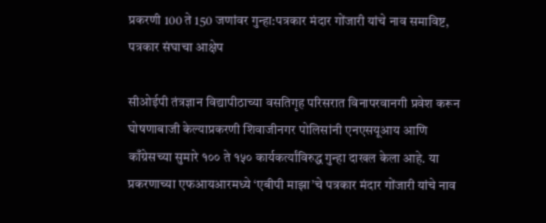प्रकरणी 100 ते 150 जणांवर गुन्हा:पत्रकार मंदार गोंजारी यांचे नाव समाविष्ट, पत्रकार संघाचा आक्षेप

सीओईपी तंत्रज्ञान विद्यापीठाच्या वसतिगृह परिसरात विनापरवानगी प्रवेश करून घोषणाबाजी केल्याप्रकरणी शिवाजीनगर पोलिसांनी एनएसयूआय आणि काँग्रेसच्या सुमारे १०० ते १५० कार्यकर्त्यांविरुद्ध गुन्हा दाखल केला आहे. या प्रकरणाच्या एफआयआरमध्ये ‘एबीपी माझा’चे पत्रकार मंदार गोंजारी यांचे नाव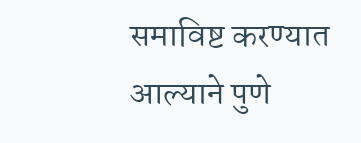समाविष्ट करण्यात आल्याने पुणे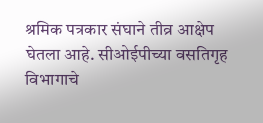श्रमिक पत्रकार संघाने तीव्र आक्षेप घेतला आहे. सीओईपीच्या वसतिगृह विभागाचे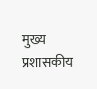मुख्य प्रशासकीय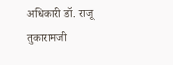अधिकारी डॉ. राजू तुकारामजी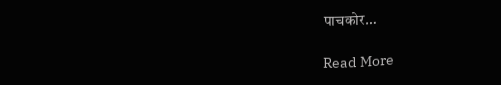पाचकोर…

Read More